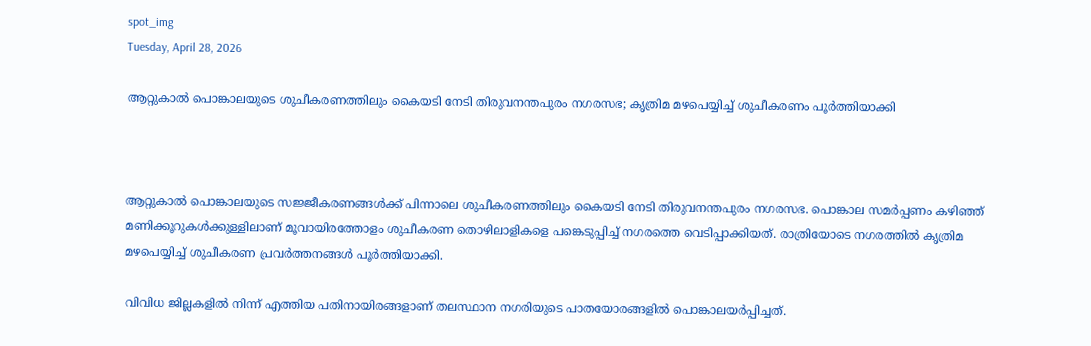spot_img
Tuesday, April 28, 2026

ആറ്റുകാല്‍ പൊങ്കാലയുടെ ശുചീകരണത്തിലും കൈയടി നേടി തിരുവനന്തപുരം നഗരസഭ; കൃത്രിമ മഴപെയ്യിച്ച് ശുചീകരണം പൂർത്തിയാക്കി



ആറ്റുകാല്‍ പൊങ്കാലയുടെ സജ്ജീകരണങ്ങള്‍ക്ക് പിന്നാലെ ശുചീകരണത്തിലും കൈയടി നേടി തിരുവനന്തപുരം നഗരസഭ. പൊങ്കാല സമര്‍പ്പണം കഴിഞ്ഞ് മണിക്കൂറുകള്‍ക്കുള്ളിലാണ് മൂവായിരത്തോളം ശുചീകരണ തൊഴിലാളികളെ പങ്കെടുപ്പിച്ച് നഗരത്തെ വെടിപ്പാക്കിയത്. രാത്രിയോടെ നഗരത്തില്‍ കൃത്രിമ മഴപെയ്യിച്ച് ശുചീകരണ പ്രവര്‍ത്തനങ്ങള്‍ പൂര്‍ത്തിയാക്കി.

വിവിധ ജില്ലകളില്‍ നിന്ന് എത്തിയ പതിനായിരങ്ങളാണ് തലസ്ഥാന നഗരിയുടെ പാതയോരങ്ങളില്‍ പൊങ്കാലയര്‍പ്പിച്ചത്.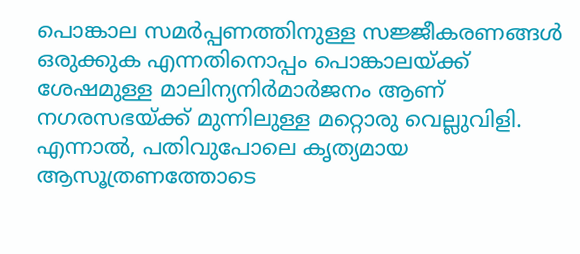പൊങ്കാല സമര്‍പ്പണത്തിനുള്ള സജ്ജീകരണങ്ങള്‍ ഒരുക്കുക എന്നതിനൊപ്പം പൊങ്കാലയ്ക്ക് ശേഷമുള്ള മാലിന്യനിര്‍മാര്‍ജനം ആണ് നഗരസഭയ്ക്ക് മുന്നിലുള്ള മറ്റൊരു വെല്ലുവിളി. എന്നാല്‍, പതിവുപോലെ കൃത്യമായ ആസൂത്രണത്തോടെ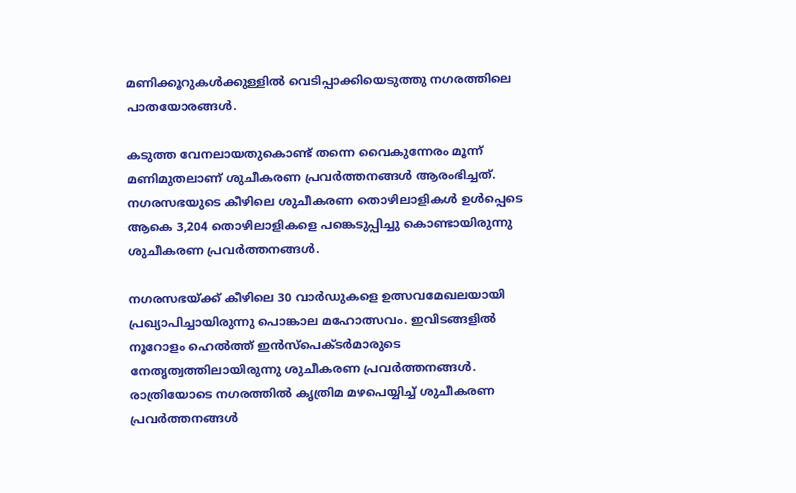മണിക്കൂറുകള്‍ക്കുള്ളില്‍ വെടിപ്പാക്കിയെടുത്തു നഗരത്തിലെ പാതയോരങ്ങള്‍.

കടുത്ത വേനലായതുകൊണ്ട് തന്നെ വൈകുന്നേരം മൂന്ന് മണിമുതലാണ് ശുചീകരണ പ്രവര്‍ത്തനങ്ങള്‍ ആരംഭിച്ചത്. നഗരസഭയുടെ കീഴിലെ ശുചീകരണ തൊഴിലാളികള്‍ ഉള്‍പ്പെടെ ആകെ 3,204 തൊഴിലാളികളെ പങ്കെടുപ്പിച്ചു കൊണ്ടായിരുന്നു ശുചീകരണ പ്രവര്‍ത്തനങ്ങള്‍.

നഗരസഭയ്ക്ക് കീഴിലെ 30 വാര്‍ഡുകളെ ഉത്സവമേഖലയായി പ്രഖ്യാപിച്ചായിരുന്നു പൊങ്കാല മഹോത്സവം. ഇവിടങ്ങളില്‍ നൂറോളം ഹെല്‍ത്ത് ഇന്‍സ്‌പെക്ടര്‍മാരുടെ നേതൃത്വത്തിലായിരുന്നു ശുചീകരണ പ്രവര്‍ത്തനങ്ങള്‍. രാത്രിയോടെ നഗരത്തില്‍ കൃത്രിമ മഴപെയ്യിച്ച് ശുചീകരണ പ്രവര്‍ത്തനങ്ങള്‍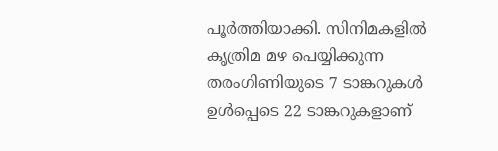പൂര്‍ത്തിയാക്കി. സിനിമകളില്‍ കൃത്രിമ മഴ പെയ്യിക്കുന്ന തരംഗിണിയുടെ 7 ടാങ്കറുകള്‍ ഉള്‍പ്പെടെ 22 ടാങ്കറുകളാണ്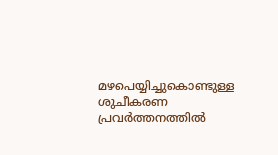മഴപെയ്യിച്ചുകൊണ്ടുള്ള ശുചീകരണ പ്രവര്‍ത്തനത്തില്‍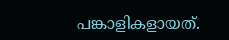പങ്കാളികളായത്.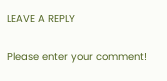LEAVE A REPLY

Please enter your comment!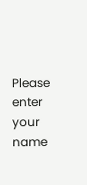Please enter your name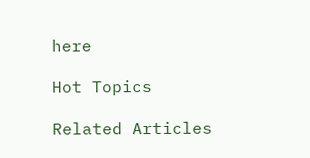here

Hot Topics

Related Articles